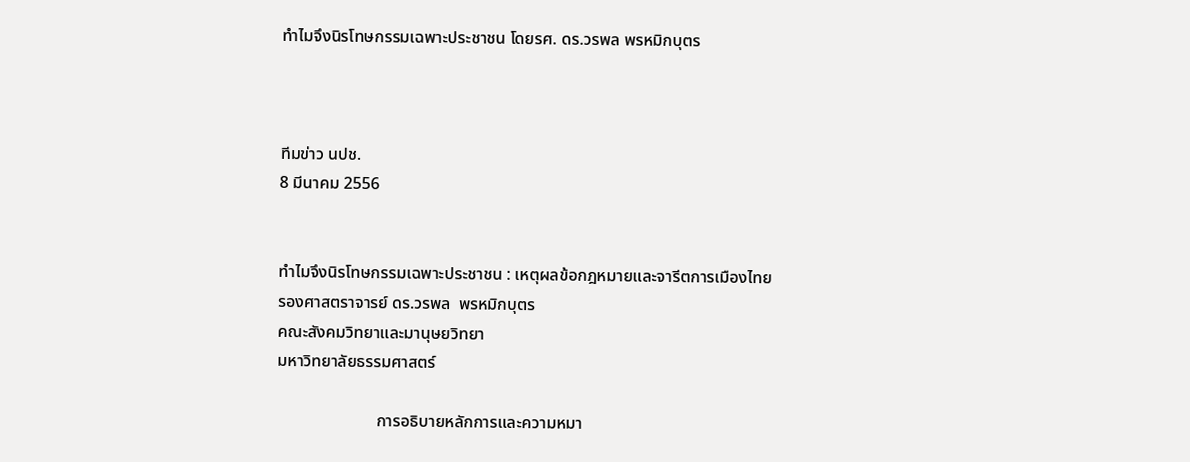ทำไมจึงนิรโทษกรรมเฉพาะประชาชน โดยรศ. ดร.วรพล พรหมิกบุตร



ทีมข่าว นปช.
8 มีนาคม 2556


ทำไมจึงนิรโทษกรรมเฉพาะประชาชน : เหตุผลข้อกฎหมายและจารีตการเมืองไทย
รองศาสตราจารย์ ดร.วรพล  พรหมิกบุตร
คณะสังคมวิทยาและมานุษยวิทยา
มหาวิทยาลัยธรรมศาสตร์

                        การอธิบายหลักการและความหมา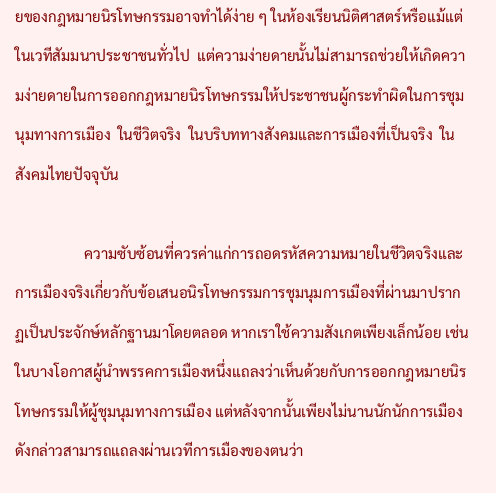ยของกฎหมายนิรโทษกรรมอาจทำได้ง่าย ๆ ในห้องเรียนนิติศาสตร์หรือแม้แต่ในเวทีสัมมนาประชาชนทั่วไป  แต่ความง่ายดายนั้นไม่สามารถช่วยให้เกิดความง่ายดายในการออกกฎหมายนิรโทษกรรมให้ประชาชนผู้กระทำผิดในการชุมนุมทางการเมือง  ในชีวิตจริง  ในบริบททางสังคมและการเมืองที่เป็นจริง  ในสังคมไทยปัจจุบัน

                   ความซับซ้อนที่ควรค่าแก่การถอดรหัสความหมายในชีวิตจริงและการเมืองจริงเกี่ยวกับข้อเสนอนิรโทษกรรมการชุมนุมการเมืองที่ผ่านมาปรากฏเป็นประจักษ์หลักฐานมาโดยตลอด หากเราใช้ความสังเกตเพียงเล็กน้อย เช่น ในบางโอกาสผู้นำพรรคการเมืองหนึ่งแถลงว่าเห็นด้วยกับการออกกฎหมายนิรโทษกรรมให้ผู้ชุมนุมทางการเมือง แต่หลังจากนั้นเพียงไม่นานนักนักการเมืองดังกล่าวสามารถแถลงผ่านเวทีการเมืองของตนว่า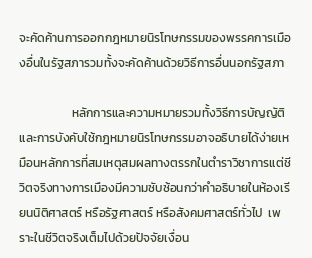จะคัดค้านการออกกฎหมายนิรโทษกรรมของพรรคการเมืองอื่นในรัฐสภารวมทั้งจะคัดค้านด้วยวิธีการอื่นนอกรัฐสภา

                   หลักการและความหมายรวมทั้งวิธีการบัญญัติและการบังคับใช้กฎหมายนิรโทษกรรมอาจอธิบายได้ง่ายเหมือนหลักการที่สมเหตุสมผลทางตรรกในตำราวิชาการแต่ชีวิตจริงทางการเมืองมีความซับซ้อนกว่าคำอธิบายในห้องเรียนนิติศาสตร์ หรือรัฐศาสตร์ หรือสังคมศาสตร์ทั่วไป  เพราะในชีวิตจริงเต็มไปด้วยปัจจัยเงื่อน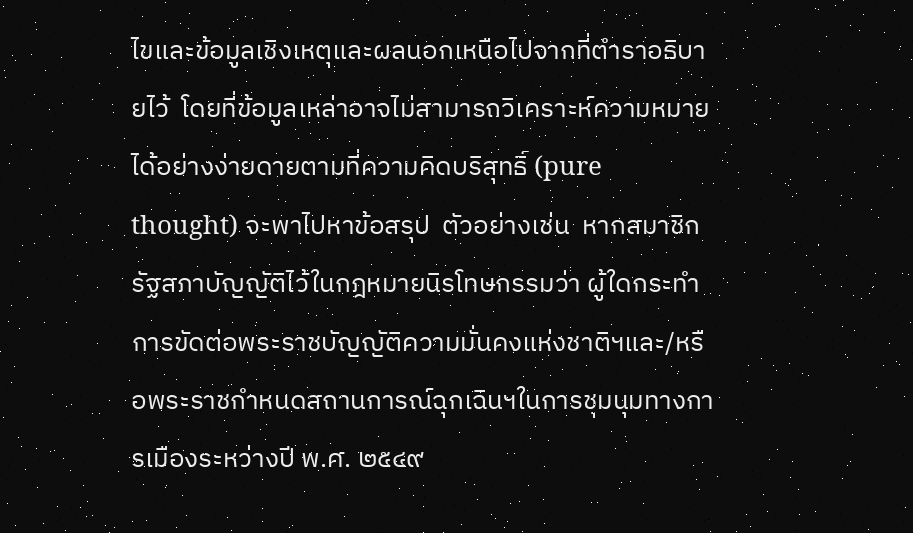ไขและข้อมูลเชิงเหตุและผลนอกเหนือไปจากที่ตำราอธิบายไว้  โดยที่ข้อมูลเหล่าอาจไม่สามารถวิเคราะห์ความหมายได้อย่างง่ายดายตามที่ความคิดบริสุทธิ์ (pure  thought) จะพาไปหาข้อสรุป  ตัวอย่างเช่น  หากสมาชิกรัฐสภาบัญญัติไว้ในกฎหมายนิรโทษกรรมว่า ผู้ใดกระทำการขัดต่อพระราชบัญญัติความมั่นคงแห่งชาติฯและ/หรือพระราชกำหนดสถานการณ์ฉุกเฉินฯในการชุมนุมทางการเมืองระหว่างปี พ.ศ. ๒๕๔๙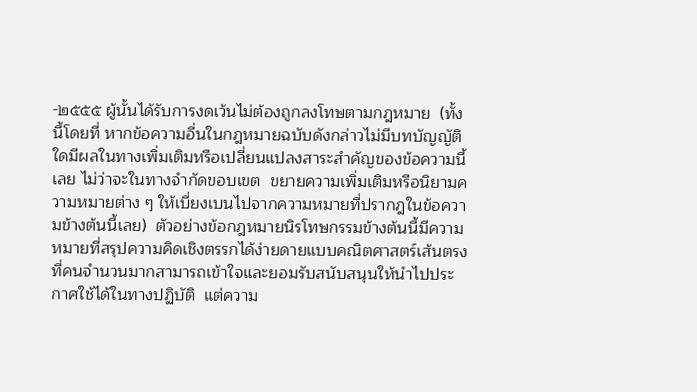-๒๕๕๕ ผู้นั้นได้รับการงดเว้นไม่ต้องถูกลงโทษตามกฎหมาย  (ทั้งนี้โดยที่ หากข้อความอื่นในกฎหมายฉบับดังกล่าวไม่มีบทบัญญัติใดมีผลในทางเพิ่มเติมหรือเปลี่ยนแปลงสาระสำคัญของข้อความนี้เลย ไม่ว่าจะในทางจำกัดขอบเขต  ขยายความเพิ่มเติมหรือนิยามความหมายต่าง ๆ ให้เบี่ยงเบนไปจากความหมายที่ปรากฎในข้อความข้างต้นนี้เลย)  ตัวอย่างข้อกฎหมายนิรโทษกรรมข้างต้นนี้มีความหมายที่สรุปความคิดเชิงตรรกได้ง่ายดายแบบคณิตศาสตร์เส้นตรงที่คนจำนวนมากสามารถเข้าใจและยอมรับสนับสนุนให้นำไปประกาศใช้ได้ในทางปฏิบัติ  แต่ความ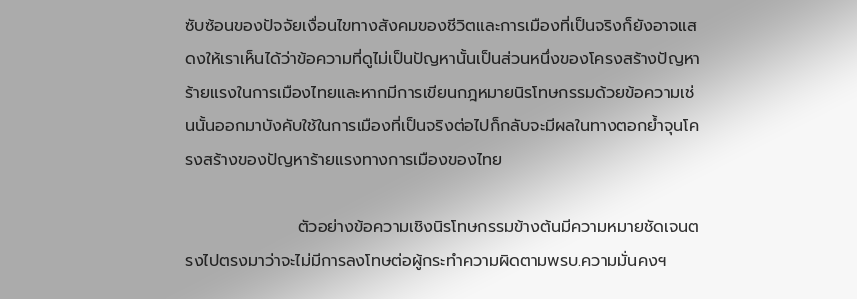ซับซ้อนของปัจจัยเงื่อนไขทางสังคมของชีวิตและการเมืองที่เป็นจริงก็ยังอาจแสดงให้เราเห็นได้ว่าข้อความที่ดูไม่เป็นปัญหานั้นเป็นส่วนหนึ่งของโครงสร้างปัญหาร้ายแรงในการเมืองไทยและหากมีการเขียนกฎหมายนิรโทษกรรมด้วยข้อความเช่นนั้นออกมาบังคับใช้ในการเมืองที่เป็นจริงต่อไปก็กลับจะมีผลในทางตอกย้ำจุนโครงสร้างของปัญหาร้ายแรงทางการเมืองของไทย

                   ตัวอย่างข้อความเชิงนิรโทษกรรมข้างต้นมีความหมายชัดเจนตรงไปตรงมาว่าจะไม่มีการลงโทษต่อผู้กระทำความผิดตามพรบ.ความมั่นคงฯ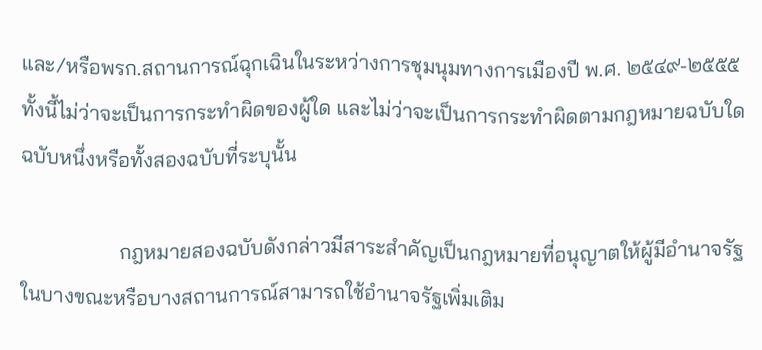และ/หรือพรก.สถานการณ์ฉุกเฉินในระหว่างการชุมนุมทางการเมืองปี พ.ศ. ๒๕๔๙-๒๕๕๕ ทั้งนี้ไม่ว่าจะเป็นการกระทำผิดของผู้ใด และไม่ว่าจะเป็นการกระทำผิดตามกฎหมายฉบับใดฉบับหนึ่งหรือทั้งสองฉบับที่ระบุนั้น

                   กฎหมายสองฉบับดังกล่าวมีสาระสำคัญเป็นกฎหมายที่อนุญาตให้ผู้มีอำนาจรัฐในบางขณะหรือบางสถานการณ์สามารถใช้อำนาจรัฐเพิ่มเติม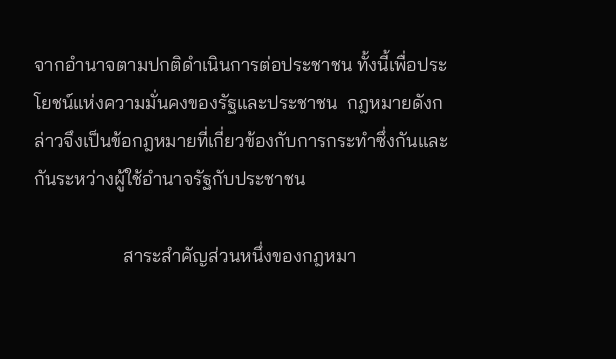จากอำนาจตามปกติดำเนินการต่อประชาชน ทั้งนี้เพื่อประโยชน์แห่งความมั่นคงของรัฐและประชาชน  กฎหมายดังกล่าวจึงเป็นข้อกฎหมายที่เกี่ยวข้องกับการกระทำซึ่งกันและกันระหว่างผู้ใช้อำนาจรัฐกับประชาชน

                   สาระสำคัญส่วนหนึ่งของกฎหมา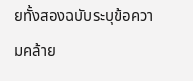ยทั้งสองฉบับระบุข้อความคล้าย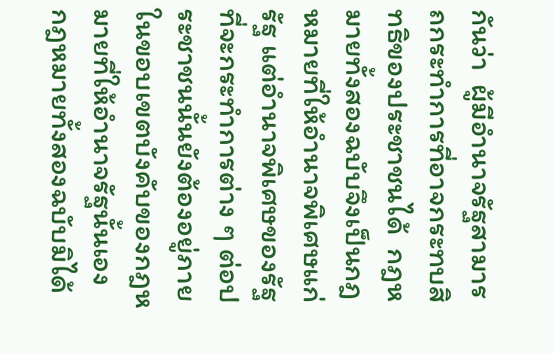กันว่า  ผู้มีอำนาจรัฐสามารถกระทำการที่อาจกระทบสิทธิของประชาชนได้  กฎหมายทั้งสองฉบับจึงเป็นกฎหมายที่ให้อำนาจพิเศษแก่รัฐ แต่อำนาจพิเศษของรัฐที่จะกระทำการต่าง ๆ ต่อประชาชนนั้นยังต้องอยู่ภายในขอบเขตบังคับของกฎหมายที่ให้อำนาจรัฐนั้นเอง  กฎหมายทั้งสองฉบับมิได้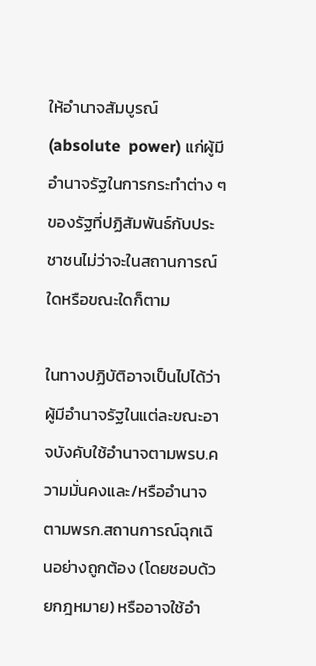ให้อำนาจสัมบูรณ์ (absolute  power) แก่ผู้มีอำนาจรัฐในการกระทำต่าง ๆ ของรัฐที่ปฏิสัมพันธ์กับประชาชนไม่ว่าจะในสถานการณ์ใดหรือขณะใดก็ตาม

ในทางปฏิบัติอาจเป็นไปได้ว่าผู้มีอำนาจรัฐในแต่ละขณะอาจบังคับใช้อำนาจตามพรบ.ความมั่นคงและ/หรืออำนาจตามพรก.สถานการณ์ฉุกเฉินอย่างถูกต้อง (โดยชอบด้วยกฎหมาย) หรืออาจใช้อำ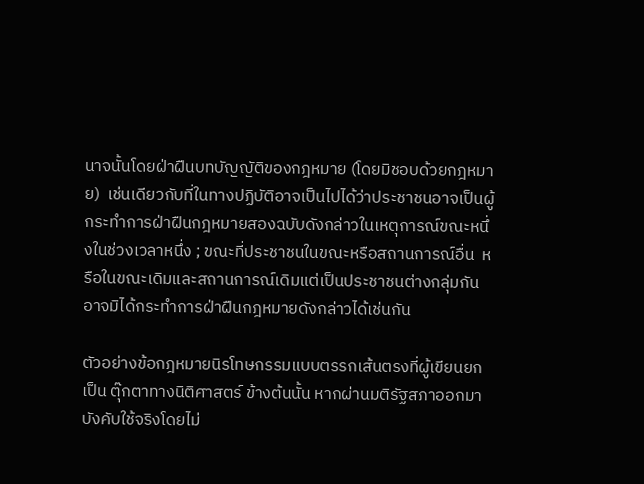นาจนั้นโดยฝ่าฝืนบทบัญญัติของกฎหมาย (โดยมิชอบด้วยกฎหมาย)  เช่นเดียวกับที่ในทางปฏิบัติอาจเป็นไปได้ว่าประชาชนอาจเป็นผู้กระทำการฝ่าฝืนกฎหมายสองฉบับดังกล่าวในเหตุการณ์ขณะหนึ่งในช่วงเวลาหนึ่ง ; ขณะที่ประชาชนในขณะหรือสถานการณ์อื่น  หรือในขณะเดิมและสถานการณ์เดิมแต่เป็นประชาชนต่างกลุ่มกันอาจมิได้กระทำการฝ่าฝืนกฎหมายดังกล่าวได้เช่นกัน

ตัวอย่างข้อกฎหมายนิรโทษกรรมแบบตรรกเส้นตรงที่ผู้เขียนยกเป็น ตุ๊กตาทางนิติศาสตร์ ข้างต้นนั้น หากผ่านมติรัฐสภาออกมาบังคับใช้จริงโดยไม่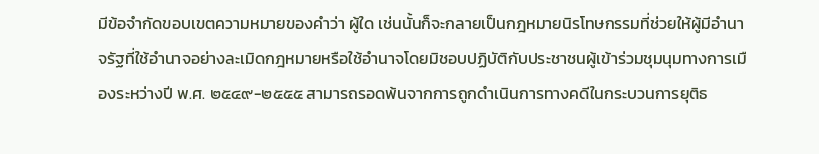มีข้อจำกัดขอบเขตความหมายของคำว่า ผู้ใด เช่นนั้นก็จะกลายเป็นกฎหมายนิรโทษกรรมที่ช่วยให้ผู้มีอำนาจรัฐที่ใช้อำนาจอย่างละเมิดกฎหมายหรือใช้อำนาจโดยมิชอบปฏิบัติกับประชาชนผู้เข้าร่วมชุมนุมทางการเมืองระหว่างปี พ.ศ. ๒๕๔๙-๒๕๕๕ สามารถรอดพ้นจากการถูกดำเนินการทางคดีในกระบวนการยุติธ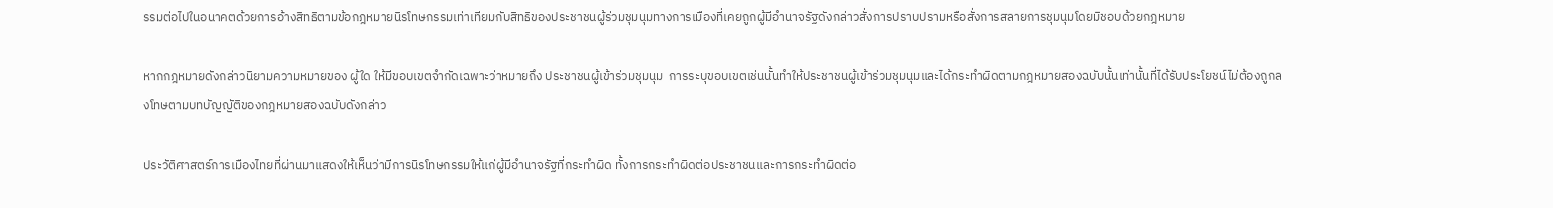รรมต่อไปในอนาคตด้วยการอ้างสิทธิตามข้อกฎหมายนิรโทษกรรมเท่าเทียมกับสิทธิของประชาชนผู้ร่วมชุมนุมทางการเมืองที่เคยถูกผู้มีอำนาจรัฐดังกล่าวสั่งการปราบปรามหรือสั่งการสลายการชุมนุมโดยมิชอบด้วยกฎหมาย

หากกฎหมายดังกล่าวนิยามความหมายของ ผู้ใด ให้มีขอบเขตจำกัดเฉพาะว่าหมายถึง ประชาชนผู้เข้าร่วมชุมนุม  การระบุขอบเขตเช่นนั้นทำให้ประชาชนผู้เข้าร่วมชุมนุมและได้กระทำผิดตามกฎหมายสองฉบับนั้นเท่านั้นที่ได้รับประโยชน์ไม่ต้องถูกลงโทษตามบทบัญญัติของกฎหมายสองฉบับดังกล่าว

ประวัติศาสตร์การเมืองไทยที่ผ่านมาแสดงให้เห็นว่ามีการนิรโทษกรรมให้แก่ผู้มีอำนาจรัฐที่กระทำผิด ทั้งการกระทำผิดต่อประชาชนและการกระทำผิดต่อ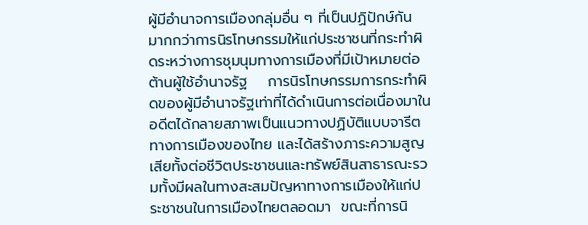ผู้มีอำนาจการเมืองกลุ่มอื่น ๆ ที่เป็นปฏิปักษ์กัน  มากกว่าการนิรโทษกรรมให้แก่ประชาชนที่กระทำผิดระหว่างการชุมนุมทางการเมืองที่มีเป้าหมายต่อต้านผู้ใช้อำนาจรัฐ    การนิรโทษกรรมการกระทำผิดของผู้มีอำนาจรัฐเท่าที่ได้ดำเนินการต่อเนื่องมาในอดีตได้กลายสภาพเป็นแนวทางปฏิบัติแบบจารีตทางการเมืองของไทย และได้สร้างภาระความสูญเสียทั้งต่อชีวิตประชาชนและทรัพย์สินสาธารณะรวมทั้งมีผลในทางสะสมปัญหาทางการเมืองให้แก่ประชาชนในการเมืองไทยตลอดมา  ขณะที่การนิ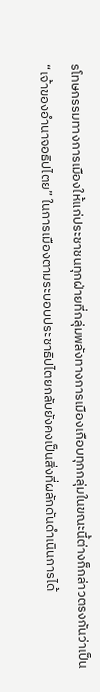รโทษกรรมทางการเมืองให้แก่ประชาชนทุกฝ่ายที่กลุ่มพลังทางการเมืองเกือบทุกกลุ่มในขณะนี้ต่างก็กล่าวตรงกันว่าเป็น “เจ้าของอำนาจอธิปไตย” ในการเมืองตามระบอบประชาธิปไตยกลับยังคงเป็นสิ่งที่ผลักดันดำเนินการได้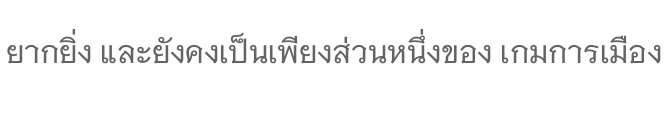ยากยิ่ง และยังคงเป็นเพียงส่วนหนึ่งของ เกมการเมือง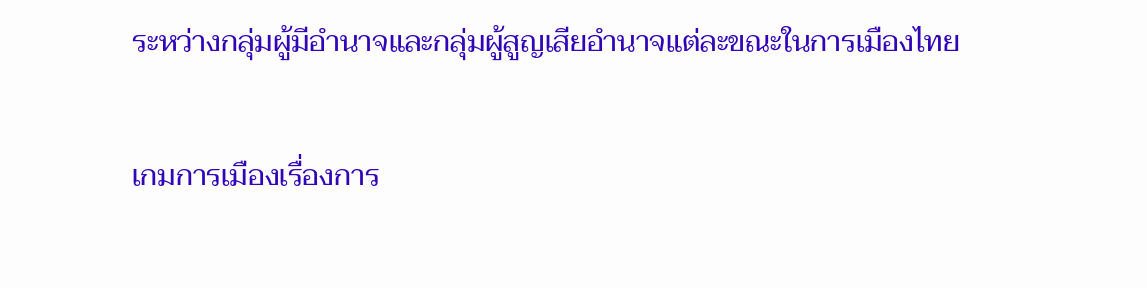ระหว่างกลุ่มผู้มีอำนาจและกลุ่มผู้สูญเสียอำนาจแต่ละขณะในการเมืองไทย

เกมการเมืองเรื่องการ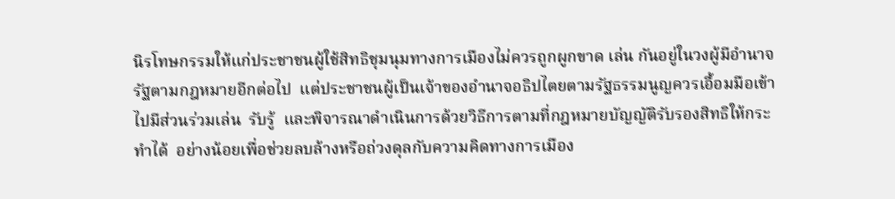นิรโทษกรรมให้แก่ประชาชนผู้ใช้สิทธิชุมนุมทางการเมืองไม่ควรถูกผูกขาด เล่น กันอยู่ในวงผู้มีอำนาจรัฐตามกฎหมายอีกต่อไป  แต่ประชาชนผู้เป็นเจ้าของอำนาจอธิปไตยตามรัฐธรรมนูญควรเอื้อมมือเข้าไปมีส่วนร่วมเล่น  รับรู้  และพิจารณาดำเนินการด้วยวิธีการตามที่กฎหมายบัญญัติรับรองสิทธิให้กระทำได้  อย่างน้อยเพื่อช่วยลบล้างหรือถ่วงดุลกับความคิดทางการเมือง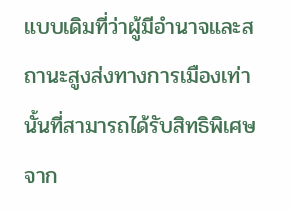แบบเดิมที่ว่าผู้มีอำนาจและสถานะสูงส่งทางการเมืองเท่านั้นที่สามารถได้รับสิทธิพิเศษจาก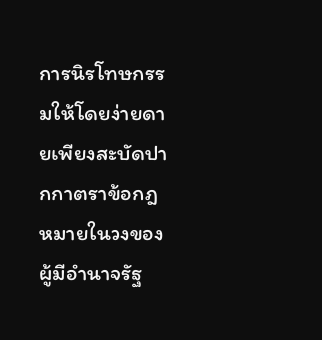การนิรโทษกรรมให้โดยง่ายดายเพียงสะบัดปากกาตราข้อกฎหมายในวงของผู้มีอำนาจรัฐ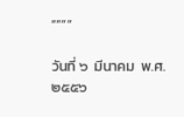“”””

วันที่ ๖  มีนาคม  พ.ศ.  ๒๕๕๖